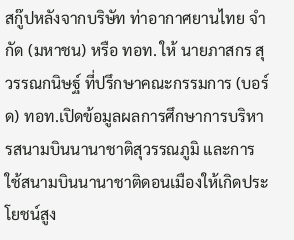สกู๊ปหลังจากบริษัท ท่าอากาศยานไทย จำกัด (มหาชน) หรือ ทอท. ให้ นายภาสกร สุวรรณกนิษฐ์ ที่ปรึกษาคณะกรรมการ (บอร์ด) ทอท.เปิดข้อมูลผลการศึกษาการบริหารสนามบินนานาชาติสุวรรณภูมิ และการใช้สนามบินนานาชาติดอนเมืองให้เกิดประโยชน์สูง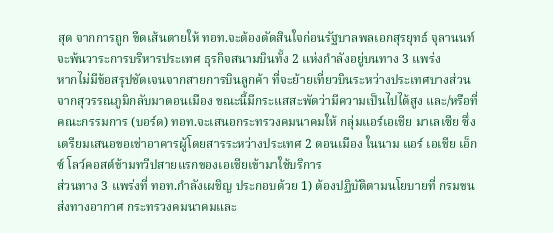สุด จากการถูก ขีดเส้นตายให้ ทอท.จะต้องตัดสินใจก่อนรัฐบาลพลเอกสุรยุทธ์ จุลานนท์ จะพ้นวาระการบริหารประเทศ ธุรกิจสนามบินทั้ง 2 แห่งกำลังอยู่บนทาง 3 แพร่ง
หากไม่มีข้อสรุปชัดเจนจากสายการบินลูกค้า ที่จะย้ายเที่ยวบินระหว่างประเทศบางส่วนจากสุวรรณภูมิกลับมาดอนเมือง ขณะนี้มีกระแสสะพัดว่ามีความเป็นไปได้สูง และ/หรือที่คณะกรรมการ (บอร์ด) ทอท.จะเสนอกระทรวงคมนาคมให้ กลุ่มแอร์เอเชีย มาเลเซีย ซึ่งเตรียมเสนอขอเช่าอาคารผู้โดยสารระหว่างประเทศ 2 ดอนเมือง ในนาม แอร์ เอเชีย เอ็กซ์ โลว์คอสต์ข้ามทวีปสายแรกของเอเชียเข้ามาใช้บริการ
ส่วนทาง 3 แพร่งที่ ทอท.กำลังเผชิญ ประกอบด้วย 1) ต้องปฏิบัติตามนโยบายที่ กรมขนส่งทางอากาศ กระทรวงคมนาคมและ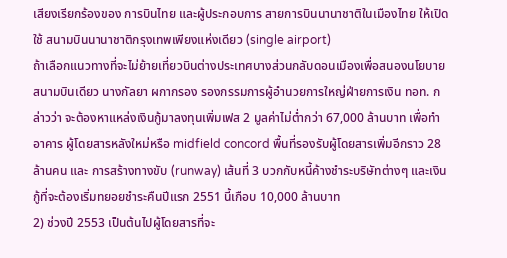เสียงเรียกร้องของ การบินไทย และผู้ประกอบการ สายการบินนานาชาติในเมืองไทย ให้เปิดใช้ สนามบินนานาชาติกรุงเทพเพียงแห่งเดียว (single airport)
ถ้าเลือกแนวทางที่จะไม่ย้ายเที่ยวบินต่างประเทศบางส่วนกลับดอนเมืองเพื่อสนองนโยบายสนามบินเดียว นางกัลยา ผกากรอง รองกรรมการผู้อำนวยการใหญ่ฝ่ายการเงิน ทอท. กล่าวว่า จะต้องหาแหล่งเงินกู้มาลงทุนเพิ่มเฟส 2 มูลค่าไม่ต่ำกว่า 67,000 ล้านบาท เพื่อทำอาคาร ผู้โดยสารหลังใหม่หรือ midfield concord พื้นที่รองรับผู้โดยสารเพิ่มอีกราว 28 ล้านคน และ การสร้างทางขับ (runway) เส้นที่ 3 บวกกับหนี้ค้างชำระบริษัทต่างๆ และเงินกู้ที่จะต้องเริ่มทยอยชำระคืนปีแรก 2551 นี้เกือบ 10,000 ล้านบาท
2) ช่วงปี 2553 เป็นต้นไปผู้โดยสารที่จะ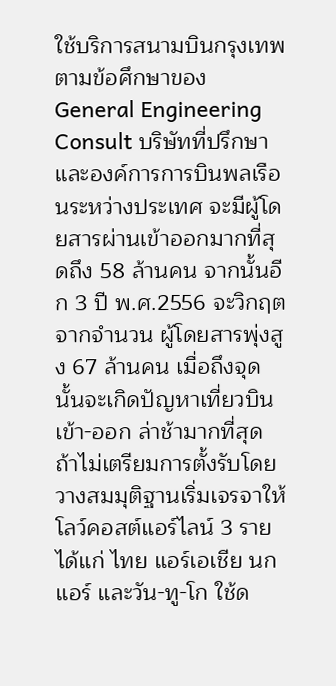ใช้บริการสนามบินกรุงเทพ ตามข้อศึกษาของ General Engineering Consult บริษัทที่ปรึกษาและองค์การการบินพลเรือนระหว่างประเทศ จะมีผู้โดยสารผ่านเข้าออกมากที่สุดถึง 58 ล้านคน จากนั้นอีก 3 ปี พ.ศ.2556 จะวิกฤตจากจำนวน ผู้โดยสารพุ่งสูง 67 ล้านคน เมื่อถึงจุดนั้นจะเกิดปัญหาเที่ยวบินเข้า-ออก ล่าช้ามากที่สุด
ถ้าไม่เตรียมการตั้งรับโดยวางสมมุติฐานเริ่มเจรจาให้โลว์คอสต์แอร์ไลน์ 3 ราย ได้แก่ ไทย แอร์เอเชีย นกแอร์ และวัน-ทู-โก ใช้ด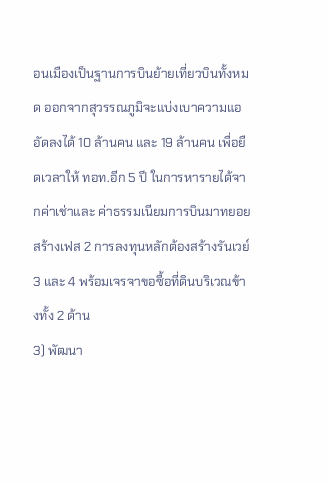อนเมืองเป็นฐานการบินย้ายเที่ยวบินทั้งหมด ออกจากสุวรรณภูมิจะแบ่งเบาความแออัดลงได้ 10 ล้านคน และ 19 ล้านคน เพื่อยืดเวลาให้ ทอท.อีก 5 ปี ในการหารายได้จากค่าเช่าและ ค่าธรรมเนียมการบินมาทยอยสร้างเฟส 2 การลงทุนหลักต้องสร้างรันเวย์ 3 และ 4 พร้อมเจรจาขอซื้อที่ดินบริเวณข้างทั้ง 2 ด้าน
3) พัฒนา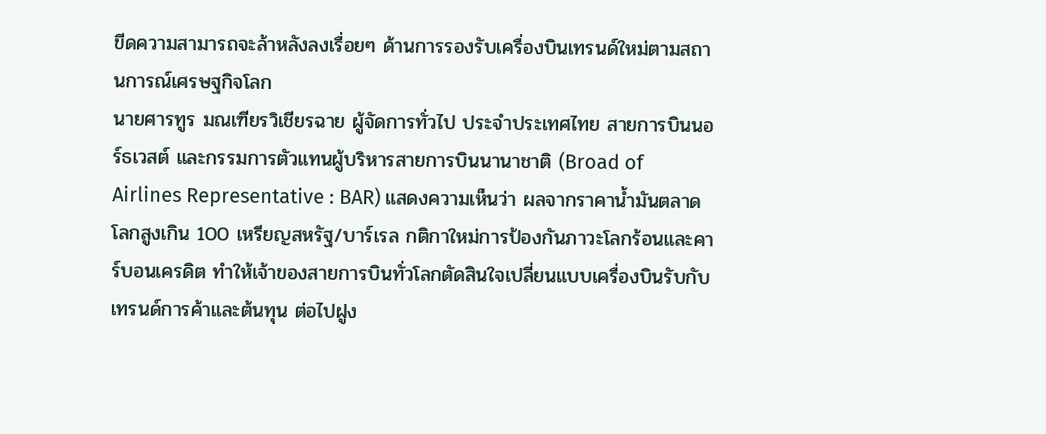ขีดความสามารถจะล้าหลังลงเรื่อยๆ ด้านการรองรับเครื่องบินเทรนด์ใหม่ตามสถานการณ์เศรษฐกิจโลก
นายศารทูร มณเฑียรวิเชียรฉาย ผู้จัดการทั่วไป ประจำประเทศไทย สายการบินนอร์ธเวสต์ และกรรมการตัวแทนผู้บริหารสายการบินนานาชาติ (Broad of Airlines Representative : BAR) แสดงความเห็นว่า ผลจากราคาน้ำมันตลาดโลกสูงเกิน 100 เหรียญสหรัฐ/บาร์เรล กติกาใหม่การป้องกันภาวะโลกร้อนและคาร์บอนเครดิต ทำให้เจ้าของสายการบินทั่วโลกตัดสินใจเปลี่ยนแบบเครื่องบินรับกับเทรนด์การค้าและต้นทุน ต่อไปฝูง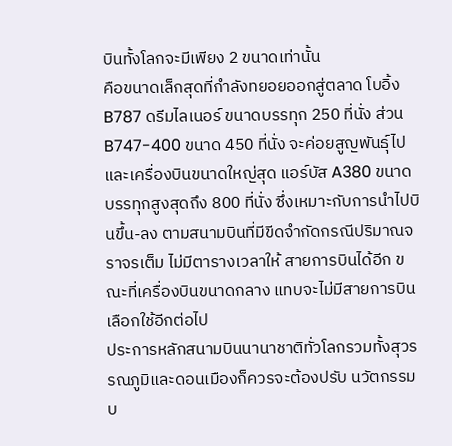บินทั้งโลกจะมีเพียง 2 ขนาดเท่านั้น
คือขนาดเล็กสุดที่กำลังทยอยออกสู่ตลาด โบอิ้ง B787 ดรีมไลเนอร์ ขนาดบรรทุก 250 ที่นั่ง ส่วน B747-400 ขนาด 450 ที่นั่ง จะค่อยสูญพันธุ์ไป และเครื่องบินขนาดใหญ่สุด แอร์บัส A380 ขนาดบรรทุกสูงสุดถึง 800 ที่นั่ง ซึ่งเหมาะกับการนำไปบินขึ้น-ลง ตามสนามบินที่มีขีดจำกัดกรณีปริมาณจราจรเต็ม ไม่มีตารางเวลาให้ สายการบินได้อีก ขณะที่เครื่องบินขนาดกลาง แทบจะไม่มีสายการบินเลือกใช้อีกต่อไป
ประการหลักสนามบินนานาชาติทั่วโลกรวมทั้งสุวรรณภูมิและดอนเมืองก็ควรจะต้องปรับ นวัตกรรมบ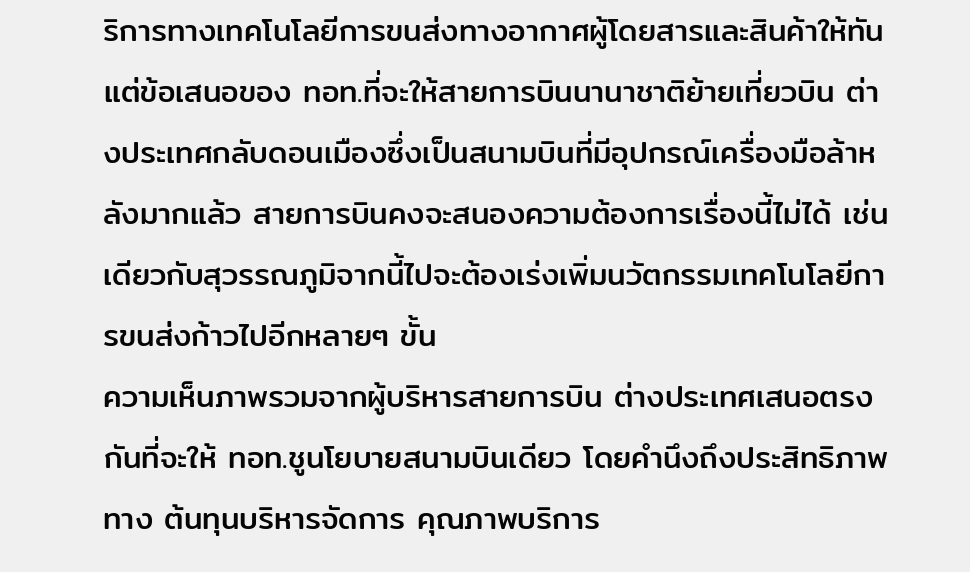ริการทางเทคโนโลยีการขนส่งทางอากาศผู้โดยสารและสินค้าให้ทัน
แต่ข้อเสนอของ ทอท.ที่จะให้สายการบินนานาชาติย้ายเที่ยวบิน ต่างประเทศกลับดอนเมืองซึ่งเป็นสนามบินที่มีอุปกรณ์เครื่องมือล้าหลังมากแล้ว สายการบินคงจะสนองความต้องการเรื่องนี้ไม่ได้ เช่นเดียวกับสุวรรณภูมิจากนี้ไปจะต้องเร่งเพิ่มนวัตกรรมเทคโนโลยีการขนส่งก้าวไปอีกหลายๆ ขั้น
ความเห็นภาพรวมจากผู้บริหารสายการบิน ต่างประเทศเสนอตรงกันที่จะให้ ทอท.ชูนโยบายสนามบินเดียว โดยคำนึงถึงประสิทธิภาพทาง ต้นทุนบริหารจัดการ คุณภาพบริการ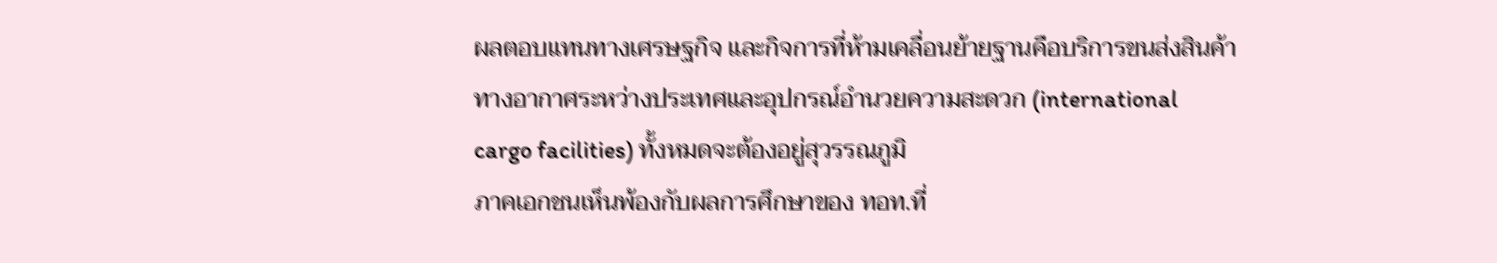ผลตอบแทนทางเศรษฐกิจ และกิจการที่ห้ามเคลื่อนย้ายฐานคือบริการขนส่งสินค้าทางอากาศระหว่างประเทศและอุปกรณ์อำนวยความสะดวก (international cargo facilities) ทั้งหมดจะต้องอยู่สุวรรณภูมิ
ภาคเอกชนเห็นพ้องกับผลการศึกษาของ ทอท.ที่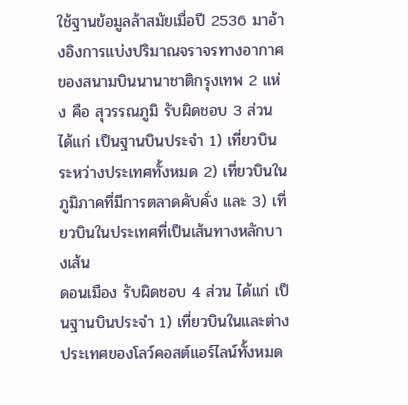ใช้ฐานข้อมูลล้าสมัยเมื่อปี 2536 มาอ้างอิงการแบ่งปริมาณจราจรทางอากาศของสนามบินนานาชาติกรุงเทพ 2 แห่ง คือ สุวรรณภูมิ รับผิดชอบ 3 ส่วน ได้แก่ เป็นฐานบินประจำ 1) เที่ยวบินระหว่างประเทศทั้งหมด 2) เที่ยวบินในภูมิภาคที่มีการตลาดคับคั่ง และ 3) เที่ยวบินในประเทศที่เป็นเส้นทางหลักบางเส้น
ดอนเมือง รับผิดชอบ 4 ส่วน ได้แก่ เป็นฐานบินประจำ 1) เที่ยวบินในและต่างประเทศของโลว์คอสต์แอร์ไลน์ทั้งหมด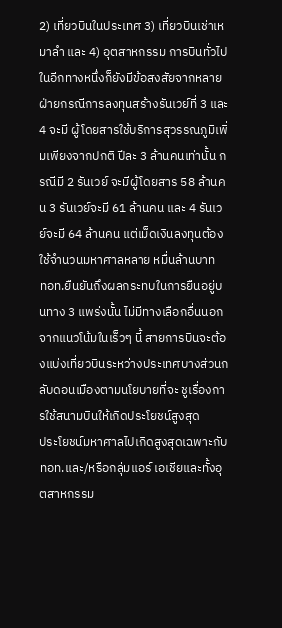2) เที่ยวบินในประเทศ 3) เที่ยวบินเช่าเหมาลำ และ 4) อุตสาหกรรม การบินทั่วไป
ในอีกทางหนึ่งก็ยังมีข้อสงสัยจากหลายฝ่ายกรณีการลงทุนสร้างรันเวย์ที่ 3 และ 4 จะมี ผู้โดยสารใช้บริการสุวรรณภูมิเพิ่มเพียงจากปกติ ปีละ 3 ล้านคนเท่านั้น กรณีมี 2 รันเวย์ จะมีผู้โดยสาร 58 ล้านคน 3 รันเวย์จะมี 61 ล้านคน และ 4 รันเวย์จะมี 64 ล้านคน แต่เม็ดเงินลงทุนต้องใช้จำนวนมหาศาลหลาย หมื่นล้านบาท
ทอท.ยืนยันถึงผลกระทบในการยืนอยู่บนทาง 3 แพร่งนั้น ไม่มีทางเลือกอื่นนอกจากแนวโน้มในเร็วๆ นี้ สายการบินจะต้องแบ่งเที่ยวบินระหว่างประเทศบางส่วนกลับดอนเมืองตามนโยบายที่จะ ชูเรื่องการใช้สนามบินให้เกิดประโยชน์สูงสุด
ประโยชน์มหาศาลไปเกิดสูงสุดเฉพาะกับ ทอท.และ/หรือกลุ่มแอร์ เอเชียและทั้งอุตสาหกรรม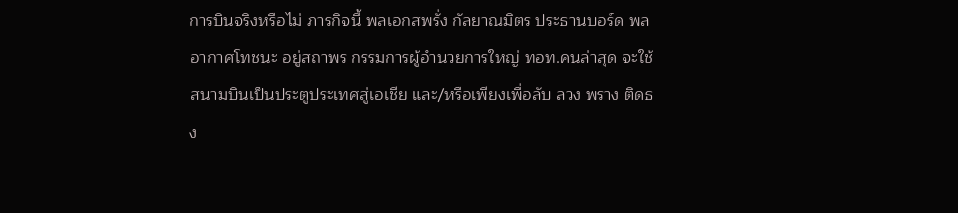การบินจริงหรือไม่ ภารกิจนี้ พลเอกสพรั่ง กัลยาณมิตร ประธานบอร์ด พลอากาศโทชนะ อยู่สถาพร กรรมการผู้อำนวยการใหญ่ ทอท.คนล่าสุด จะใช้สนามบินเป็นประตูประเทศสู่เอเชีย และ/หรือเพียงเพื่อลับ ลวง พราง ติดธง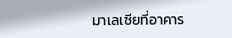มาเลเซียที่อาคาร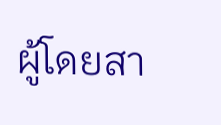ผู้โดยสา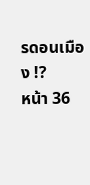รดอนเมือง !?
หน้า 36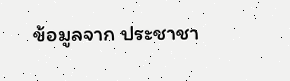ข้อมูลจาก ประชาชา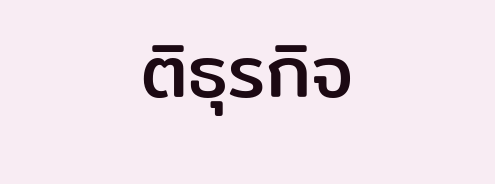ติธุรกิจ